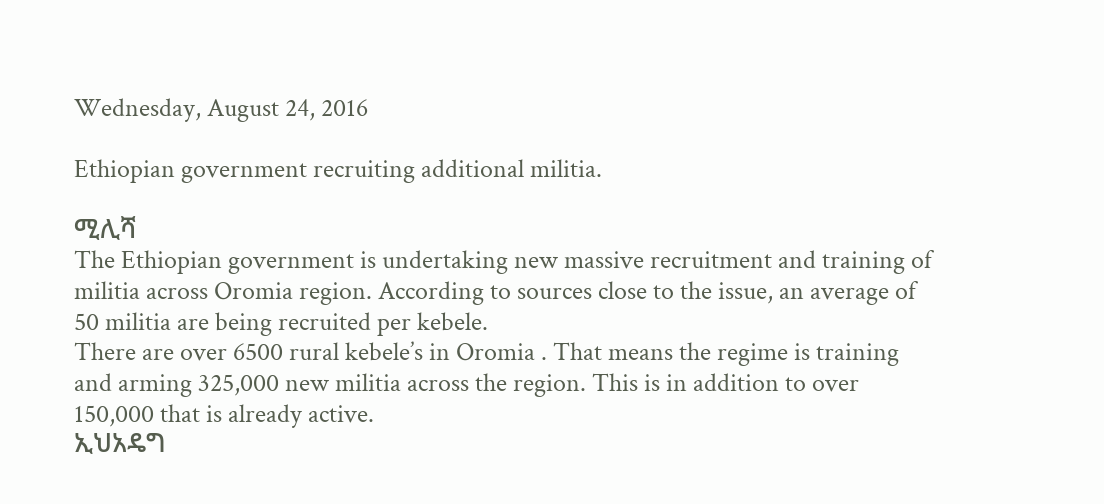Wednesday, August 24, 2016

Ethiopian government recruiting additional militia.

ሚሊሻ
The Ethiopian government is undertaking new massive recruitment and training of militia across Oromia region. According to sources close to the issue, an average of 50 militia are being recruited per kebele.
There are over 6500 rural kebele’s in Oromia . That means the regime is training and arming 325,000 new militia across the region. This is in addition to over 150,000 that is already active.
ኢህአዴግ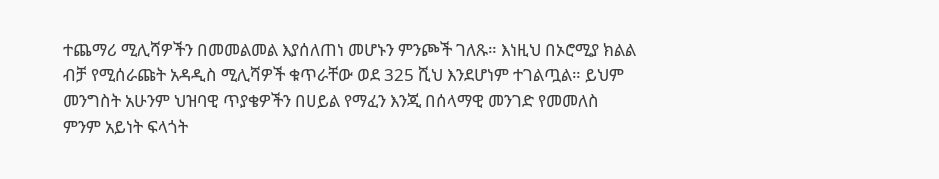ተጨማሪ ሚሊሻዎችን በመመልመል እያሰለጠነ መሆኑን ምንጮች ገለጹ። እነዚህ በኦሮሚያ ክልል ብቻ የሚሰራጩት አዳዲስ ሚሊሻዎች ቁጥራቸው ወደ 325 ሺህ እንደሆነም ተገልጧል። ይህም መንግስት አሁንም ህዝባዊ ጥያቄዎችን በሀይል የማፈን እንጂ በሰላማዊ መንገድ የመመለስ ምንም አይነት ፍላጎት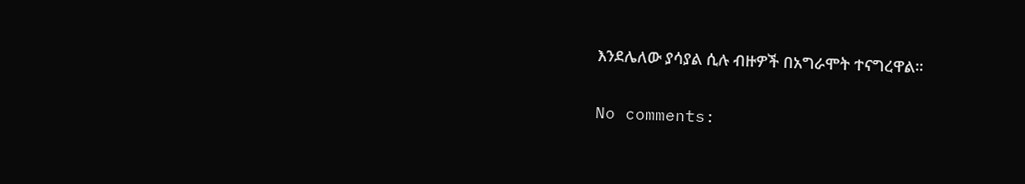እንደሌለው ያሳያል ሲሉ ብዙዎች በአግራሞት ተናግረዋል።


No comments: